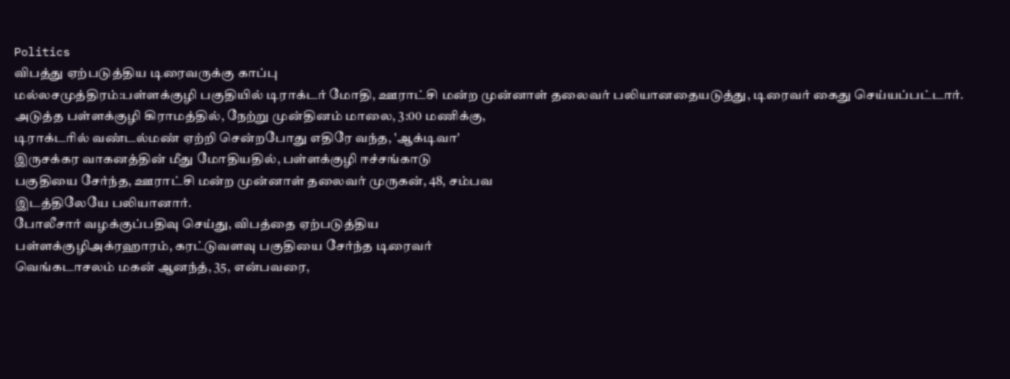Politics
விபத்து ஏற்படுத்திய டிரைவருக்கு காப்பு
மல்லசமுத்திரம்:பள்ளக்குழி பகுதியில் டிராக்டர் மோதி, ஊராட்சி மன்ற முன்னாள் தலைவர் பலியானதையடுத்து, டிரைவர் கைது செய்யப்பட்டார்.
அடுத்த பள்ளக்குழி கிராமத்தில், நேற்று முன்தினம் மாலை, 3:00 மணிக்கு,
டிராக்டரில் வண்டல்மண் ஏற்றி சென்றபோது எதிரே வந்த, 'ஆக்டிவா'
இருசக்கர வாகனத்தின் மீது மோதியதில், பள்ளக்குழி ஈச்சங்காடு
பகுதியை சேர்ந்த, ஊராட்சி மன்ற முன்னாள் தலைவர் முருகன், 48, சம்பவ
இடத்திலேயே பலியானார்.
போலீசார் வழக்குப்பதிவு செய்து, விபத்தை ஏற்படுத்திய
பள்ளக்குழிஅக்ரஹாரம், கரட்டுவளவு பகுதியை சேர்ந்த டிரைவர்
வெங்கடாசலம் மகன் ஆனந்த், 35, என்பவரை,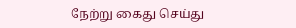நேற்று கைது செய்து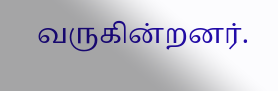வருகின்றனர்.